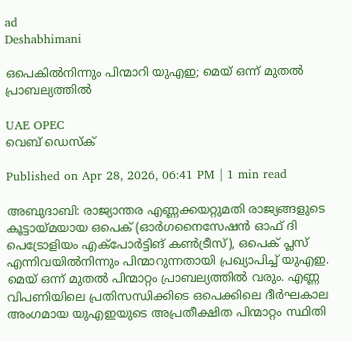ad
Deshabhimani

ഒപെകിൽനിന്നും പിന്മാറി യുഎഇ; മെയ് ഒന്ന് മുതൽ പ്രാബല്യത്തിൽ

UAE OPEC
വെബ് ഡെസ്ക്

Published on Apr 28, 2026, 06:41 PM | 1 min read

അബുദാബി: രാജ്യാന്തര എണ്ണക്കയറ്റുമതി രാജ്യങ്ങളുടെ കൂട്ടായ്മയായ ഒപെക് (ഓർഗനൈസേഷൻ ഓഫ് ദി പെട്രോളിയം എക്പോർട്ടിങ് കൺട്രീസ്), ഒപെക് പ്ലസ് എന്നിവയിൽനിന്നും പിന്മാറുന്നതായി പ്രഖ്യാപിച്ച് യുഎഇ. മെയ് ഒന്ന് മുതൽ പിന്മാറ്റം പ്രാബല്യത്തിൽ വരും. എണ്ണ വിപണിയിലെ പ്രതിസന്ധിക്കിടെ ഒപെക്കിലെ ദീർഘകാല അംഗമായ യുഎഇയുടെ അപ്രതീക്ഷിത പിന്മാറ്റം സ്ഥിതി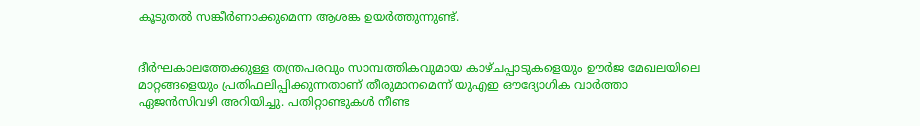കൂടുതൽ സങ്കീർണാക്കുമെന്ന ആശങ്ക ഉയർത്തുന്നുണ്ട്.


ദീർഘകാലത്തേക്കുള്ള തന്ത്രപരവും സാമ്പത്തികവുമായ കാഴ്ചപ്പാടുകളെയും ഊർജ മേഖലയിലെ മാറ്റങ്ങളെയും പ്രതിഫലിപ്പിക്കുന്നതാണ് തീരുമാനമെന്ന് യുഎഇ ഔദ്യോഗിക വാർത്താ ഏജൻസിവഴി അറിയിച്ചു. പതിറ്റാണ്ടുകൾ നീണ്ട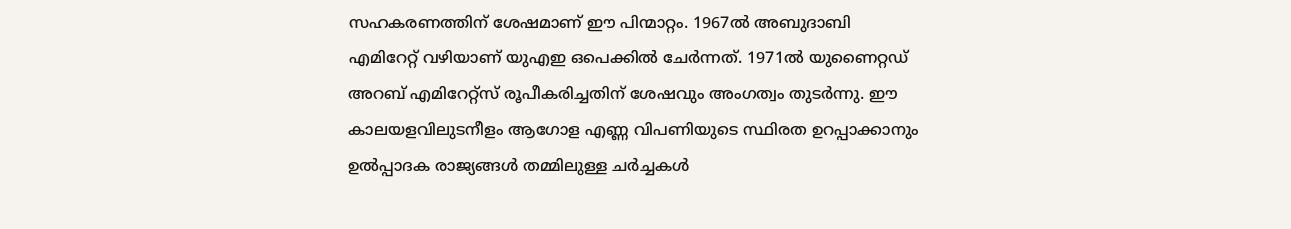സഹകരണത്തിന് ശേഷമാണ് ഈ പിന്മാറ്റം. 1967ൽ അബുദാബി എമിറേറ്റ് വഴിയാണ് യുഎഇ ഒപെക്കിൽ ചേർന്നത്. 1971ൽ യുണൈറ്റഡ് അറബ് എമിറേറ്റ്‌സ് രൂപീകരിച്ചതിന് ശേഷവും അംഗത്വം തുടർന്നു. ഈ കാലയളവിലുടനീളം ആഗോള എണ്ണ വിപണിയുടെ സ്ഥിരത ഉറപ്പാക്കാനും ഉൽപ്പാദക രാജ്യങ്ങൾ തമ്മിലുള്ള ചർച്ചകൾ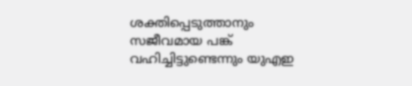ശക്തിപ്പെടുത്താനും സജീവമായ പങ്ക് വഹിച്ചിട്ടുണ്ടെന്നും യുഎഇ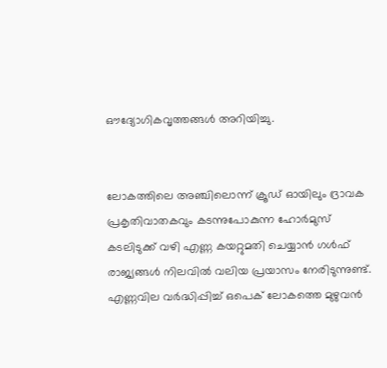ഔദ്യോഗികവൃത്തങ്ങൾ അറിയിച്ചു.


ലോകത്തിലെ അഞ്ചിലൊന്ന് ക്രൂഡ് ഓയിലും ദ്രാവക പ്രകൃതിവാതകവും കടന്നുപോകുന്ന ഹോർമുസ് കടലിടുക്ക് വഴി എണ്ണ കയറ്റുമതി ചെയ്യാൻ ഗൾഫ് രാജ്യങ്ങൾ നിലവിൽ വലിയ പ്രയാസം നേരിടുന്നുണ്ട്. എണ്ണവില വർദ്ധിപ്പിച്ച് ഒപെക് ലോകത്തെ മുഴുവൻ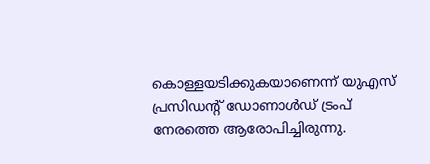കൊള്ളയടിക്കുകയാണെന്ന് യുഎസ് പ്രസിഡന്റ് ഡോണാൾഡ് ട്രംപ് നേരത്തെ ആരോപിച്ചിരുന്നു.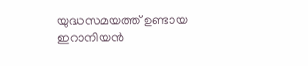യുദ്ധസമയത്ത് ഉണ്ടായ ഇറാനിയൻ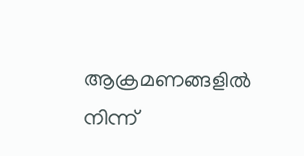ആക്രമണങ്ങളിൽ നിന്ന്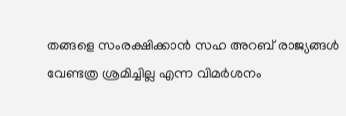തങ്ങളെ സംരക്ഷിക്കാൻ സഹ അറബ് രാജ്യങ്ങൾ വേണ്ടത്ര ശ്രമിച്ചില്ല എന്ന വിമർശനം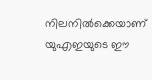നിലനിൽക്കെയാണ് യുഎഇയുടെ ഈ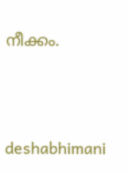നീക്കം.



deshabhimani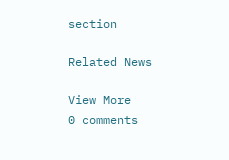section

Related News

View More
0 comments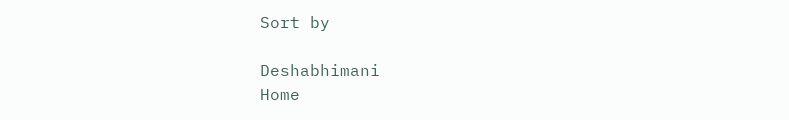Sort by

Deshabhimani
Home